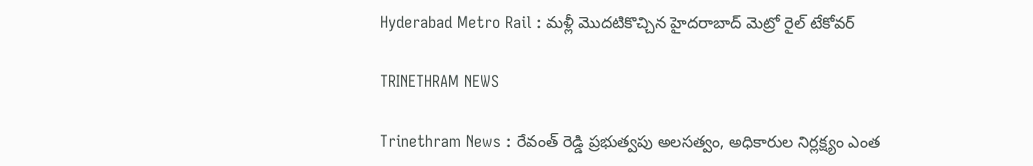Hyderabad Metro Rail : మళ్లీ మొదటికొచ్చిన హైదరాబాద్ మెట్రో రైల్ టేకోవర్

TRINETHRAM NEWS

Trinethram News : రేవంత్ రెడ్డి ప్రభుత్వపు అలసత్వం, అధికారుల నిర్లక్ష్యం ఎంత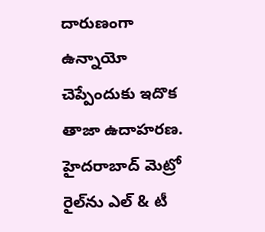దారుణంగా ఉన్నాయో చెప్పేందుకు ఇదొక తాజా ఉదాహరణ. హైదరాబాద్ మెట్రో రైల్‌ను ఎల్ & టీ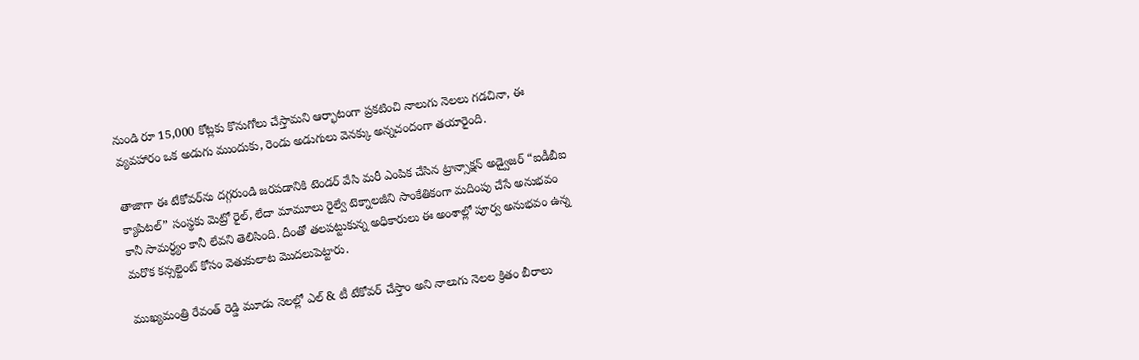నుండి రూ 15,000 కోట్లకు కొనుగోలు చేస్తామని ఆర్భాటంగా ప్రకటించి నాలుగు నెలలు గడచినా, ఈ వ్యవహారం ఒక అడుగు ముందుకు, రెండు అడుగులు వెనక్కు అన్నచందంగా తయారైంది.

తాజాగా ఈ టేకోవర్‌ను దగ్గరుండి జరపడానికి టెండర్ వేసి మరీ ఎంపిక చేసిన ట్రాన్సాక్షన్ అడ్వైజర్ “ఐడీబీఐ క్యాపిటల్” సంస్థకు మెట్రో రైల్, లేదా మామూలు రైల్వే టెక్నాలజీని సాంకేతికంగా మదింపు చేసే అనుభవం కానీ సామర్ధ్యం కానీ లేవని తెలిసింది. దీంతో తలపట్టుకున్న అధికారులు ఈ అంశాల్లో పూర్వ అనుభవం ఉన్న మరొక కన్సల్టెంట్ కోసం వెతుకులాట మొదలుపెట్టారు.

ముఖ్యమంత్రి రేవంత్ రెడ్డి మూడు నెలల్లో ఎల్ & టీ టేకోవర్ చేస్తాం అని నాలుగు నెలల క్రితం బీరాలు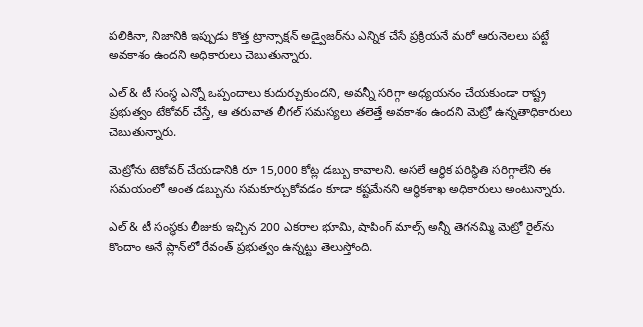పలికినా, నిజానికి ఇప్పుడు కొత్త ట్రాన్సాక్షన్ అడ్వైజర్‌ను ఎన్నిక చేసే ప్రక్రియనే మరో ఆరునెలలు పట్టే అవకాశం ఉందని అధికారులు చెబుతున్నారు.

ఎల్ & టీ సంస్థ ఎన్నో ఒప్పందాలు కుదుర్చుకుందని, అవన్నీ సరిగ్గా అధ్యయనం చేయకుండా రాష్ట్ర ప్రభుత్వం టేకోవర్ చేస్తే, ఆ తరువాత లీగల్ సమస్యలు తలెత్తే అవకాశం ఉందని మెట్రో ఉన్నతాధికారులు చెబుతున్నారు.

మెట్రోను టెకోవర్ చేయడానికి రూ 15,000 కోట్ల డబ్బు కావాలని. అసలే ఆర్థిక పరిస్థితి సరిగ్గాలేని ఈ సమయంలో అంత డబ్బును సమకూర్చుకోవడం కూడా కష్టమేనని ఆర్థికశాఖ అధికారులు అంటున్నారు.

ఎల్ & టీ సంస్థకు లీజుకు ఇచ్చిన 200 ఎకరాల భూమి, షాపింగ్ మాల్స్ అన్నీ తెగనమ్మి మెట్రో రైల్‌ను కొందాం అనే ప్లాన్‌లో రేవంత్ ప్రభుత్వం ఉన్నట్టు తెలుస్తోంది.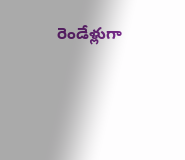రెండేళ్లుగా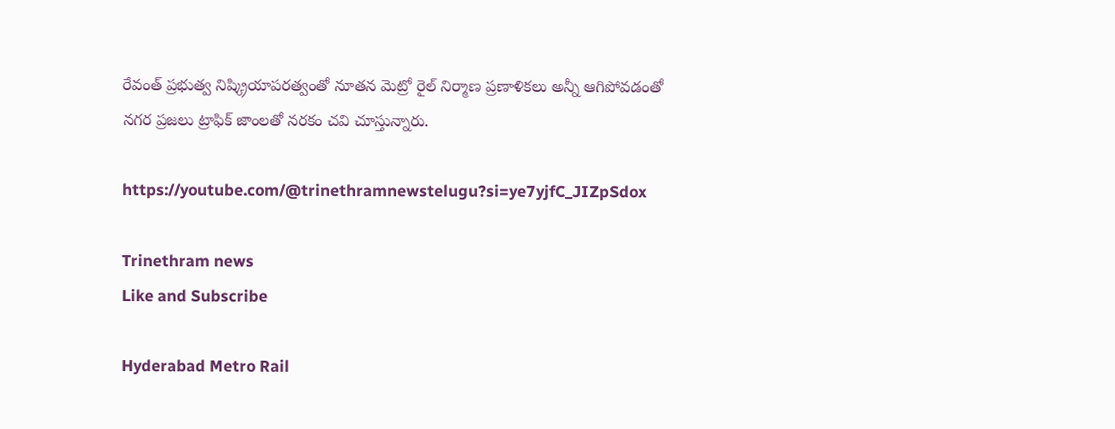రేవంత్ ప్రభుత్వ నిష్క్రియాపరత్వంతో నూతన మెట్రో రైల్ నిర్మాణ ప్రణాళికలు అన్నీ ఆగిపోవడంతో నగర ప్రజలు ట్రాఫిక్ జాంలతో నరకం చవి చూస్తున్నారు.

https://youtube.com/@trinethramnewstelugu?si=ye7yjfC_JIZpSdox

Trinethram news
Like and Subscribe

Hyderabad Metro Rail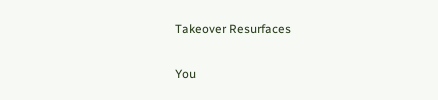Takeover Resurfaces

You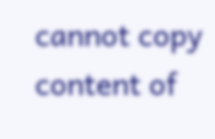cannot copy content of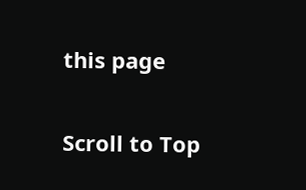this page

Scroll to Top